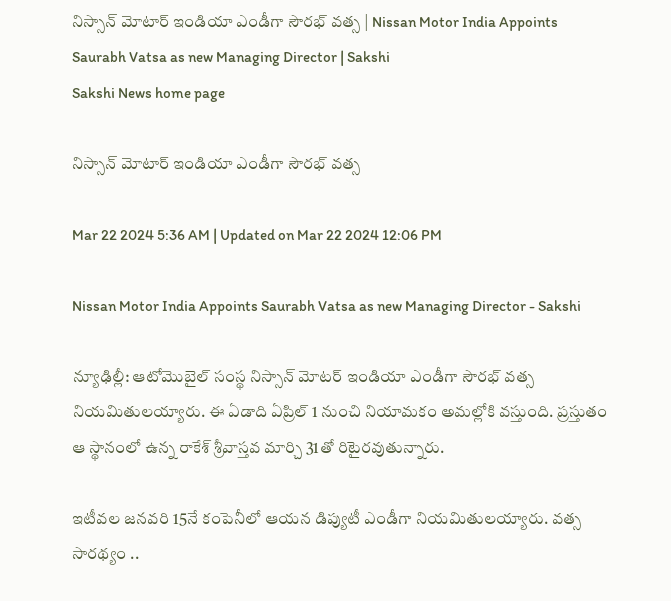నిస్సాన్‌ మోటార్‌ ఇండియా ఎండీగా సౌరభ్‌ వత్స | Nissan Motor India Appoints Saurabh Vatsa as new Managing Director | Sakshi
Sakshi News home page

నిస్సాన్‌ మోటార్‌ ఇండియా ఎండీగా సౌరభ్‌ వత్స

Mar 22 2024 5:36 AM | Updated on Mar 22 2024 12:06 PM

Nissan Motor India Appoints Saurabh Vatsa as new Managing Director - Sakshi

న్యూఢిల్లీ: ఆటోమొబైల్‌ సంస్థ నిస్సాన్‌ మోటర్‌ ఇండియా ఎండీగా సౌరభ్‌ వత్స నియమితులయ్యారు. ఈ ఏడాది ఏప్రిల్‌ 1 నుంచి నియామకం అమల్లోకి వస్తుంది. ప్రస్తుతం ఆ స్థానంలో ఉన్న రాకేశ్‌ శ్రీవాస్తవ మార్చి 31తో రిటైరవుతున్నారు.

ఇటీవల జనవరి 15నే కంపెనీలో ఆయన డిప్యుటీ ఎండీగా నియమితులయ్యారు. వత్స సారథ్యం ..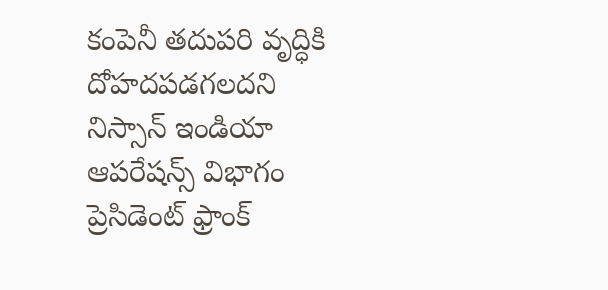కంపెనీ తదుపరి వృద్ధికి దోహదపడగలదని నిస్సాన్‌ ఇండియా ఆపరేషన్స్‌ విభాగం ప్రెసిడెంట్‌ ఫ్రాంక్‌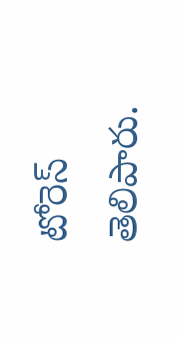టోరెస్‌ తెలిపారు.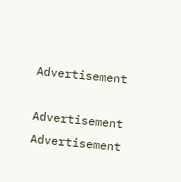Advertisement

Advertisement
Advertisement